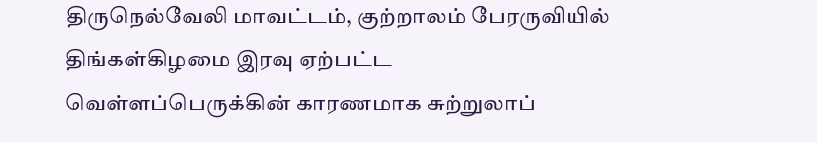திருநெல்வேலி மாவட்டம், குற்றாலம் பேரருவியில் திங்கள்கிழமை இரவு ஏற்பட்ட வெள்ளப்பெருக்கின் காரணமாக சுற்றுலாப்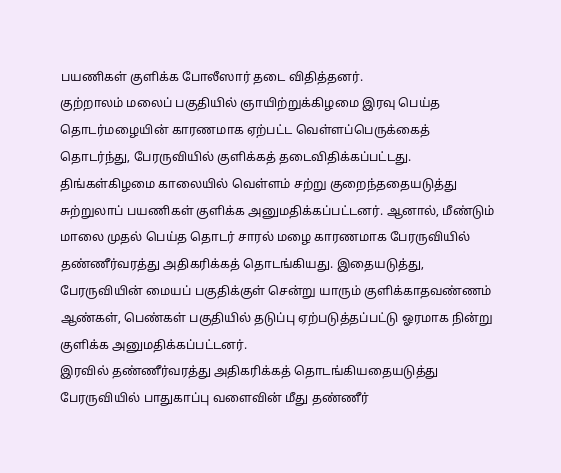பயணிகள் குளிக்க போலீஸார் தடை விதித்தனர்.
குற்றாலம் மலைப் பகுதியில் ஞாயிற்றுக்கிழமை இரவு பெய்த தொடர்மழையின் காரணமாக ஏற்பட்ட வெள்ளப்பெருக்கைத் தொடர்ந்து, பேரருவியில் குளிக்கத் தடைவிதிக்கப்பட்டது. திங்கள்கிழமை காலையில் வெள்ளம் சற்று குறைந்ததையடுத்து சுற்றுலாப் பயணிகள் குளிக்க அனுமதிக்கப்பட்டனர். ஆனால், மீண்டும் மாலை முதல் பெய்த தொடர் சாரல் மழை காரணமாக பேரருவியில் தண்ணீர்வரத்து அதிகரிக்கத் தொடங்கியது. இதையடுத்து, பேரருவியின் மையப் பகுதிக்குள் சென்று யாரும் குளிக்காதவண்ணம் ஆண்கள், பெண்கள் பகுதியில் தடுப்பு ஏற்படுத்தப்பட்டு ஓரமாக நின்று குளிக்க அனுமதிக்கப்பட்டனர்.
இரவில் தண்ணீர்வரத்து அதிகரிக்கத் தொடங்கியதையடுத்து பேரருவியில் பாதுகாப்பு வளைவின் மீது தண்ணீர்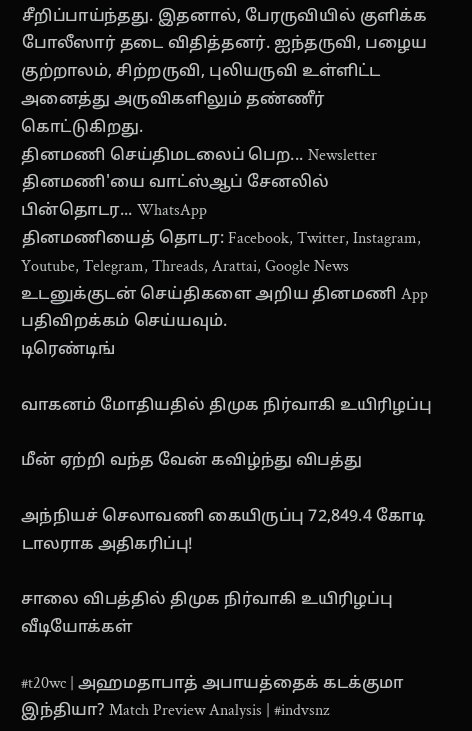சீறிப்பாய்ந்தது. இதனால், பேரருவியில் குளிக்க போலீஸார் தடை விதித்தனர். ஐந்தருவி, பழைய குற்றாலம், சிற்றருவி, புலியருவி உள்ளிட்ட அனைத்து அருவிகளிலும் தண்ணீர் கொட்டுகிறது.
தினமணி செய்திமடலைப் பெற... Newsletter
தினமணி'யை வாட்ஸ்ஆப் சேனலில் பின்தொடர... WhatsApp
தினமணியைத் தொடர: Facebook, Twitter, Instagram, Youtube, Telegram, Threads, Arattai, Google News
உடனுக்குடன் செய்திகளை அறிய தினமணி App பதிவிறக்கம் செய்யவும்.
டிரெண்டிங்

வாகனம் மோதியதில் திமுக நிர்வாகி உயிரிழப்பு

மீன் ஏற்றி வந்த வேன் கவிழ்ந்து விபத்து

அந்நியச் செலாவணி கையிருப்பு 72,849.4 கோடி டாலராக அதிகரிப்பு!

சாலை விபத்தில் திமுக நிர்வாகி உயிரிழப்பு
வீடியோக்கள்

#t20wc | அஹமதாபாத் அபாயத்தைக் கடக்குமா இந்தியா? Match Preview Analysis | #indvsnz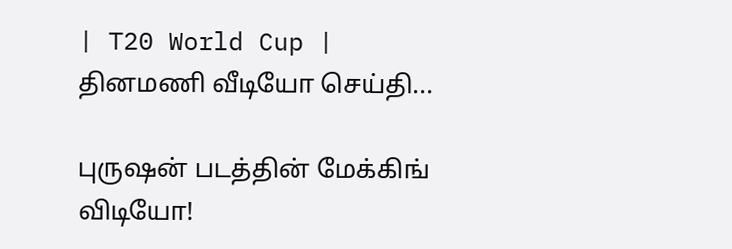| T20 World Cup |
தினமணி வீடியோ செய்தி...

புருஷன் படத்தின் மேக்கிங் விடியோ!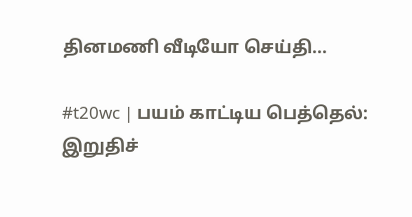தினமணி வீடியோ செய்தி...

#t20wc | பயம் காட்டிய பெத்தெல்: இறுதிச்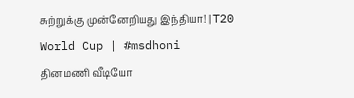சுற்றுக்கு முன்னேறியது இந்தியா! | T20 World Cup | #msdhoni
தினமணி வீடியோ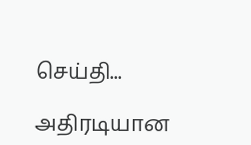செய்தி...

அதிரடியான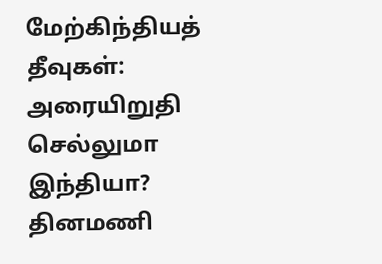மேற்கிந்தியத் தீவுகள்: அரையிறுதி செல்லுமா இந்தியா?
தினமணி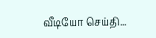வீடியோ செய்தி...